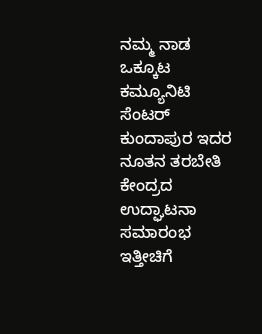ನಮ್ಮ ನಾಡ ಒಕ್ಕೂಟ ಕಮ್ಯೂನಿಟಿ ಸೆಂಟರ್ ಕುಂದಾಪುರ ಇದರ ನೂತನ ತರಬೇತಿ ಕೇಂದ್ರದ ಉದ್ಘಾಟನಾ ಸಮಾರಂಭ ಇತ್ತೀಚಿಗೆ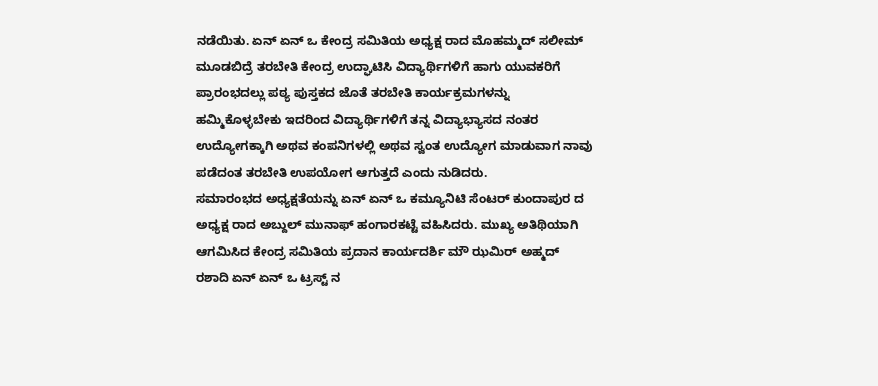ನಡೆಯಿತು. ಏನ್ ಏನ್ ಒ ಕೇಂದ್ರ ಸಮಿತಿಯ ಅಧ್ಯಕ್ಷ ರಾದ ಮೊಹಮ್ಮದ್ ಸಲೀಮ್ ಮೂಡಬಿದ್ರೆ ತರಬೇತಿ ಕೇಂದ್ರ ಉದ್ಘಾಟಿಸಿ ವಿದ್ಯಾರ್ಥಿಗಳಿಗೆ ಹಾಗು ಯುವಕರಿಗೆ ಪ್ರಾರಂಭದಲ್ಲು ಪಠ್ಯ ಪುಸ್ತಕದ ಜೊತೆ ತರಬೇತಿ ಕಾರ್ಯಕ್ರಮಗಳನ್ನು ಹಮ್ಮಿಕೊಳ್ಳಬೇಕು ಇದರಿಂದ ವಿದ್ಯಾರ್ಥಿಗಳಿಗೆ ತನ್ನ ವಿದ್ಯಾಭ್ಯಾಸದ ನಂತರ ಉದ್ಯೋಗಕ್ಕಾಗಿ ಅಥವ ಕಂಪನಿಗಳಲ್ಲಿ ಅಥವ ಸ್ವಂತ ಉದ್ಯೋಗ ಮಾಡುವಾಗ ನಾವು ಪಡೆದಂತ ತರಬೇತಿ ಉಪಯೋಗ ಆಗುತ್ತದೆ ಎಂದು ನುಡಿದರು.
ಸಮಾರಂಭದ ಅಧ್ಯಕ್ಷತೆಯನ್ನು ಏನ್ ಏನ್ ಒ ಕಮ್ಯೂನಿಟಿ ಸೆಂಟರ್ ಕುಂದಾಪುರ ದ ಅಧ್ಯಕ್ಷ ರಾದ ಅಬ್ದುಲ್ ಮುನಾಫ್ ಹಂಗಾರಕಟ್ಟೆ ವಹಿಸಿದರು. ಮುಖ್ಯ ಅತಿಥಿಯಾಗಿ ಆಗಮಿಸಿದ ಕೇಂದ್ರ ಸಮಿತಿಯ ಪ್ರದಾನ ಕಾರ್ಯದರ್ಶಿ ಮೌ ಝಮಿರ್ ಅಹ್ಮದ್ ರಶಾದಿ ಏನ್ ಏನ್ ಒ ಟ್ರಸ್ಟ್ ನ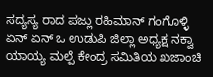ಸದ್ಯಸ್ಯ ರಾದ ಪಜ್ಲು ರಹಿಮಾನ್ ಗಂಗೊಳ್ಳಿ ಏನ್ ಏನ್ ಒ ಉಡುಪಿ ಜಿಲ್ಲಾ ಅಧ್ಯಕ್ಷ ನಕ್ವಾ ಯಾಯ್ಯ ಮಲ್ಪೆ ಕೇಂದ್ರ ಸಮಿತಿಯ ಖಜಾಂಚಿ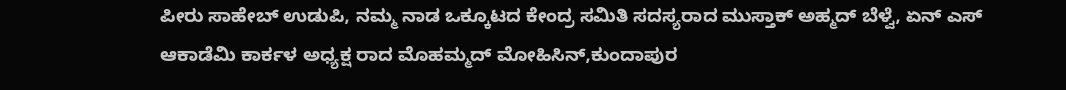ಪೀರು ಸಾಹೇಬ್ ಉಡುಪಿ, ನಮ್ಮ ನಾಡ ಒಕ್ಕೂಟದ ಕೇಂದ್ರ ಸಮಿತಿ ಸದಸ್ಯರಾದ ಮುಸ್ತಾಕ್ ಅಹ್ಮದ್ ಬೆಳ್ವೆ, ಏನ್ ಎಸ್ ಆಕಾಡೆಮಿ ಕಾರ್ಕಳ ಅಧ್ಯಕ್ಷ ರಾದ ಮೊಹಮ್ಮದ್ ಮೋಹಿಸಿನ್,ಕುಂದಾಪುರ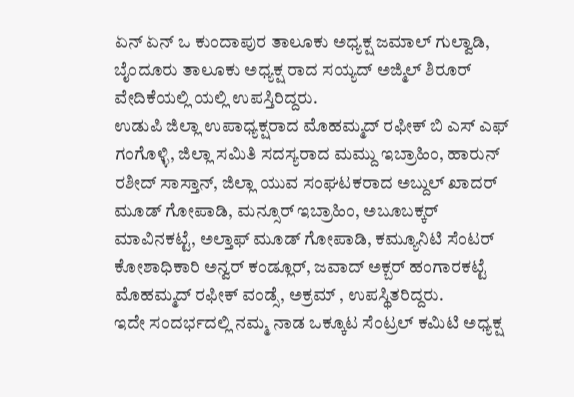ಏನ್ ಏನ್ ಒ ಕುಂದಾಪುರ ತಾಲೂಕು ಅಧ್ಯಕ್ಷ ಜಮಾಲ್ ಗುಲ್ವಾಡಿ, ಬೈಂದೂರು ತಾಲೂಕು ಅಧ್ಯಕ್ಷ ರಾದ ಸಯ್ಯದ್ ಅಜ್ಮಿಲ್ ಶಿರೂರ್ ವೇದಿಕೆಯಲ್ಲಿ ಯಲ್ಲಿ ಉಪಸ್ತಿರಿದ್ದರು.
ಉಡುಪಿ ಜಿಲ್ಲಾ ಉಪಾಧ್ಯಕ್ಷರಾದ ಮೊಹಮ್ಮದ್ ರಫೀಕ್ ಬಿ ಎಸ್ ಎಫ್ ಗಂಗೊಳ್ಳಿ, ಜಿಲ್ಲಾ ಸಮಿತಿ ಸದಸ್ಯರಾದ ಮಮ್ದು ಇಬ್ರಾಹಿಂ, ಹಾರುನ್ ರಶೀದ್ ಸಾಸ್ತಾನ್, ಜಿಲ್ಲಾ ಯುವ ಸಂಘಟಕರಾದ ಅಬ್ದುಲ್ ಖಾದರ್ ಮೂಡ್ ಗೋಪಾಡಿ, ಮನ್ಸೂರ್ ಇಬ್ರಾಹಿಂ, ಅಬೂಬಕ್ಕರ್ ಮಾವಿನಕಟ್ಟೆ, ಅಲ್ತಾಫ್ ಮೂಡ್ ಗೋಪಾಡಿ, ಕಮ್ಯೂನಿಟಿ ಸೆಂಟರ್ ಕೋಶಾಧಿಕಾರಿ ಅನ್ವರ್ ಕಂಡ್ಲೂರ್, ಜವಾದ್ ಅಕ್ಬರ್ ಹಂಗಾರಕಟ್ಟೆ ಮೊಹಮ್ಮದ್ ರಫೀಕ್ ವಂಡ್ಸೆ, ಅಕ್ರಮ್ , ಉಪಸ್ಥಿತರಿದ್ದರು.
ಇದೇ ಸಂದರ್ಭದಲ್ಲಿ ನಮ್ಮ ನಾಡ ಒಕ್ಕೂಟ ಸೆಂಟ್ರಲ್ ಕಮಿಟಿ ಅಧ್ಯಕ್ಷ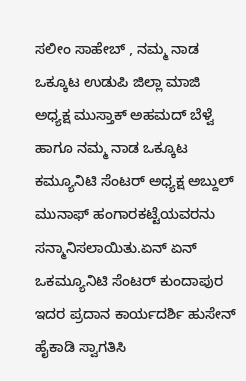ಸಲೀಂ ಸಾಹೇಬ್ , ನಮ್ಮ ನಾಡ ಒಕ್ಕೂಟ ಉಡುಪಿ ಜಿಲ್ಲಾ ಮಾಜಿ ಅಧ್ಯಕ್ಷ ಮುಸ್ತಾಕ್ ಅಹಮದ್ ಬೆಳ್ವೆ ಹಾಗೂ ನಮ್ಮ ನಾಡ ಒಕ್ಕೂಟ ಕಮ್ಯೂನಿಟಿ ಸೆಂಟರ್ ಅಧ್ಯಕ್ಷ ಅಬ್ದುಲ್ ಮುನಾಫ್ ಹಂಗಾರಕಟ್ಟೆಯವರನು ಸನ್ಮಾನಿಸಲಾಯಿತು.ಏನ್ ಏನ್ ಒಕಮ್ಯೂನಿಟಿ ಸೆಂಟರ್ ಕುಂದಾಪುರ ಇದರ ಪ್ರದಾನ ಕಾರ್ಯದರ್ಶಿ ಹುಸೇನ್ ಹೈಕಾಡಿ ಸ್ವಾಗತಿಸಿ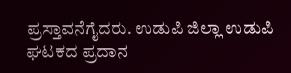ಪ್ರಸ್ತಾವನೆಗೈದರು. ಉಡುಪಿ ಜಿಲ್ಲಾ ಉಡುಪಿ ಘಟಕದ ಪ್ರದಾನ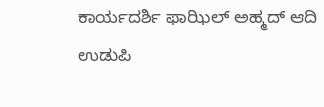ಕಾರ್ಯದರ್ಶಿ ಫಾಝಿಲ್ ಅಹ್ಮದ್ ಆದಿ ಉಡುಪಿ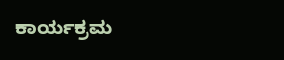ಕಾರ್ಯಕ್ರಮ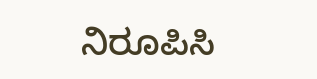ನಿರೂಪಿಸಿ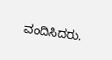ವಂದಿಸಿದರು.